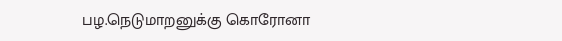பழ.நெடுமாறனுக்கு கொரோனா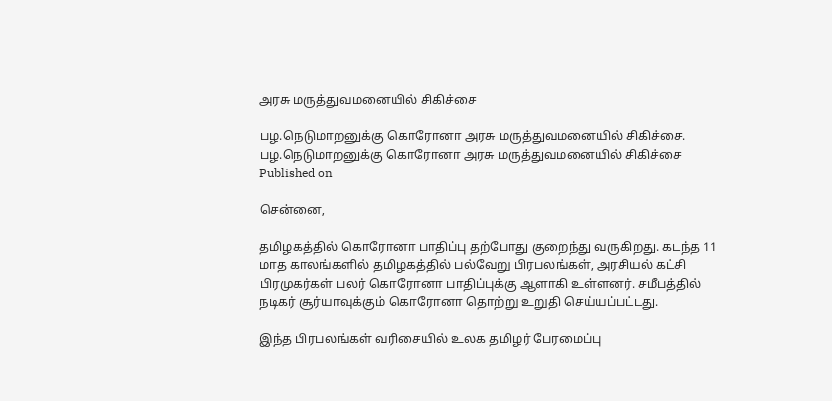அரசு மருத்துவமனையில் சிகிச்சை

பழ.நெடுமாறனுக்கு கொரோனா அரசு மருத்துவமனையில் சிகிச்சை.
பழ.நெடுமாறனுக்கு கொரோனா அரசு மருத்துவமனையில் சிகிச்சை
Published on

சென்னை,

தமிழகத்தில் கொரோனா பாதிப்பு தற்போது குறைந்து வருகிறது. கடந்த 11 மாத காலங்களில் தமிழகத்தில் பல்வேறு பிரபலங்கள், அரசியல் கட்சி பிரமுகர்கள் பலர் கொரோனா பாதிப்புக்கு ஆளாகி உள்ளனர். சமீபத்தில் நடிகர் சூர்யாவுக்கும் கொரோனா தொற்று உறுதி செய்யப்பட்டது.

இந்த பிரபலங்கள் வரிசையில் உலக தமிழர் பேரமைப்பு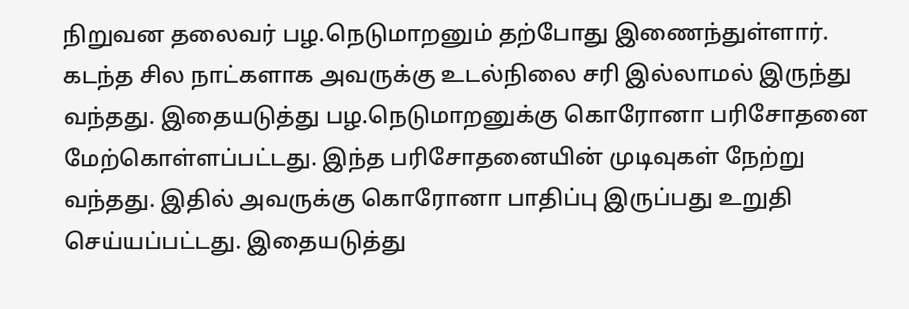நிறுவன தலைவர் பழ.நெடுமாறனும் தற்போது இணைந்துள்ளார். கடந்த சில நாட்களாக அவருக்கு உடல்நிலை சரி இல்லாமல் இருந்து வந்தது. இதையடுத்து பழ.நெடுமாறனுக்கு கொரோனா பரிசோதனை மேற்கொள்ளப்பட்டது. இந்த பரிசோதனையின் முடிவுகள் நேற்று வந்தது. இதில் அவருக்கு கொரோனா பாதிப்பு இருப்பது உறுதி செய்யப்பட்டது. இதையடுத்து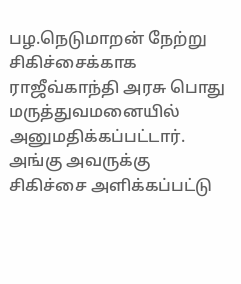பழ.நெடுமாறன் நேற்று சிகிச்சைக்காக ராஜீவ்காந்தி அரசு பொது மருத்துவமனையில் அனுமதிக்கப்பட்டார். அங்கு அவருக்கு சிகிச்சை அளிக்கப்பட்டு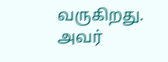வருகிறது. அவர்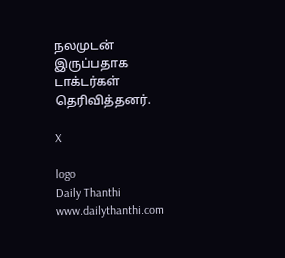நலமுடன் இருப்பதாக டாக்டர்கள் தெரிவித்தனர்.

X

logo
Daily Thanthi
www.dailythanthi.com